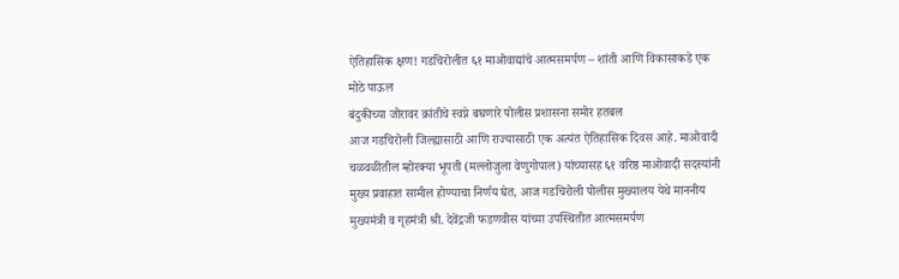ऐतिहासिक क्षण! गडचिरोलीत ६१ माओवाद्यांचे आत्मसमर्पण – शांती आणि विकासाकडे एक मोठे पाऊल
बंदुकीच्या जोरावर क्रांतीचे स्वप्ने बघणारे पोलीस प्रशासना समोर हतबल
आज गडचिरोली जिल्ह्यासाठी आणि राज्यासाठी एक अत्यंत ऐतिहासिक दिवस आहे. माओवादी चळवळीतील म्होरक्या भूपती (मल्लोजुला वेणुगोपाल) यांच्यासह ६१ वरिष्ठ माओवादी सदस्यांनी मुख्य प्रवाहात सामील होण्याचा निर्णय घेत, आज गडचिरोली पोलीस मुख्यालय येथे माननीय मुख्यमंत्री व गृहमंत्री श्री. देवेंद्रजी फडणवीस यांच्या उपस्थितीत आत्मसमर्पण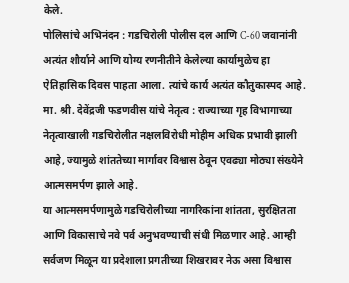केले.
पोलिसांचे अभिनंदन : गडचिरोली पोलीस दल आणि C-60 जवानांनी अत्यंत शौर्याने आणि योग्य रणनीतीने केलेल्या कार्यामुळेच हा ऐतिहासिक दिवस पाहता आला. त्यांचे कार्य अत्यंत कौतुकास्पद आहे.
मा. श्री. देवेंद्रजी फडणवीस यांचे नेतृत्व : राज्याच्या गृह विभागाच्या नेतृत्वाखाली गडचिरोलीत नक्षलविरोधी मोहीम अधिक प्रभावी झाली आहे, ज्यामुळे शांततेच्या मार्गावर विश्वास ठेवून एवढ्या मोठ्या संख्येने आत्मसमर्पण झाले आहे.
या आत्मसमर्पणामुळे गडचिरोलीच्या नागरिकांना शांतता, सुरक्षितता आणि विकासाचे नवे पर्व अनुभवण्याची संधी मिळणार आहे. आम्ही सर्वजण मिळून या प्रदेशाला प्रगतीच्या शिखरावर नेऊ असा विश्वास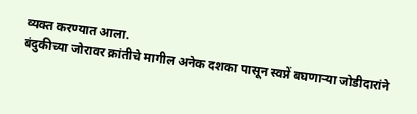व्यक्त करण्यात आला.
बंदुकीच्या जोरावर क्रांतीचे मागील अनेक दशका पासून स्वप्नें बघणाऱ्या जोडीदारांने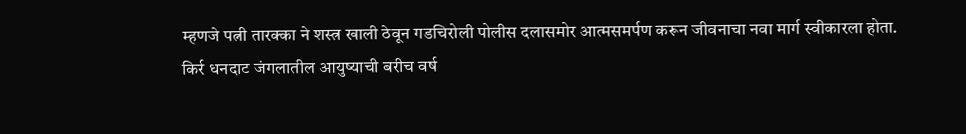म्हणजे पत्नी तारक्का ने शस्त्र खाली ठेवून गडचिरोली पोलीस दलासमोर आत्मसमर्पण करून जीवनाचा नवा मार्ग स्वीकारला होता.
किर्र धनदाट जंगलातील आयुष्याची बरीच वर्ष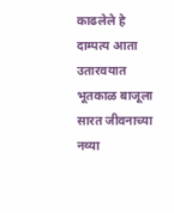काढलेले हे दाम्पत्य आता उतारवयात भूतकाळ बाजूला सारत जीवनाच्या नव्या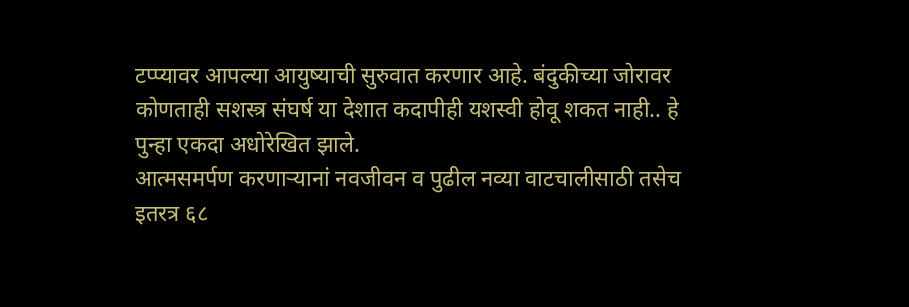टप्प्यावर आपल्या आयुष्याची सुरुवात करणार आहे. बंदुकीच्या जोरावर कोणताही सशस्त्र संघर्ष या देशात कदापीही यशस्वी होवू शकत नाही.. हे पुन्हा एकदा अधोरेखित झाले.
आत्मसमर्पण करणाऱ्यानां नवजीवन व पुढील नव्या वाटचालीसाठी तसेच इतरत्र ६८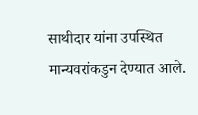साथीदार यांना उपस्थित मान्यवरांकडुन देण्यात आले.